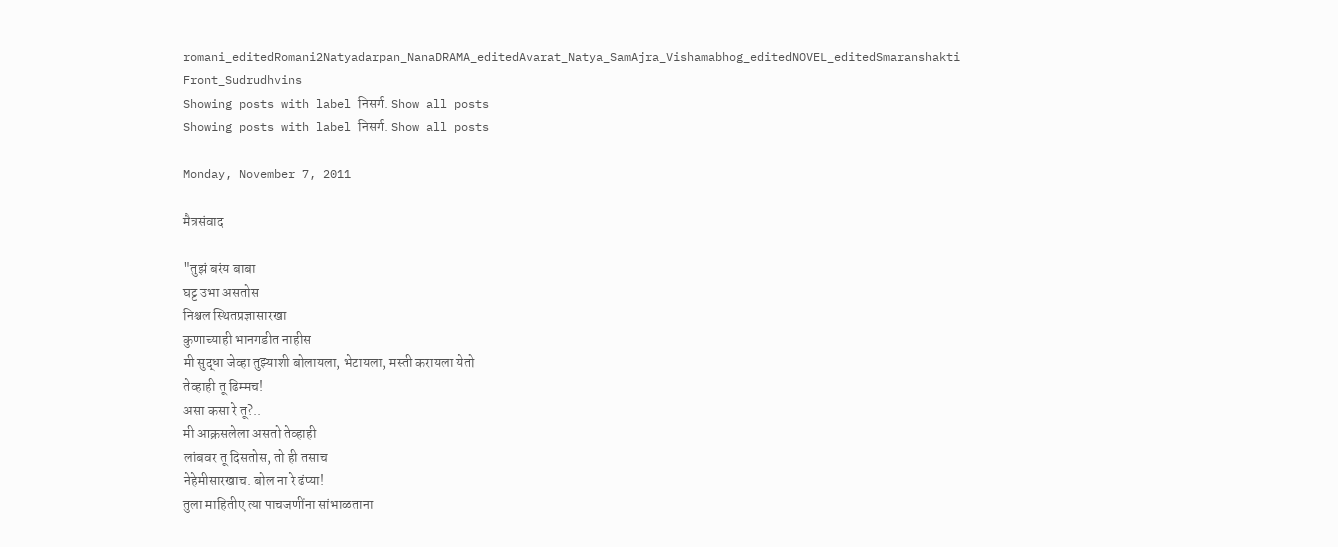romani_editedRomani2Natyadarpan_NanaDRAMA_editedAvarat_Natya_SamAjra_Vishamabhog_editedNOVEL_editedSmaranshakti Front_Sudrudhvins
Showing posts with label निसर्ग. Show all posts
Showing posts with label निसर्ग. Show all posts

Monday, November 7, 2011

मैत्रसंवाद

"तुझं बरंय बाबा
घट्ट उभा असतोस
निश्चल स्थितप्रज्ञासारखा
कुणाच्याही भानगडीत नाहीस
मी सुद्धा जेव्हा तुझ्याशी बोलायला, भेटायला, मस्ती करायला येतो
तेव्हाही तू ढिम्मच!
असा कसा रे तू?..
मी आक्रसलेला असतो तेव्हाही
लांबवर तू दिसतोस, तो ही तसाच
नेहेमीसारखाच. बोल ना रे ढंप्या!
तुला माहितीए त्या पाचजणींना सांभाळताना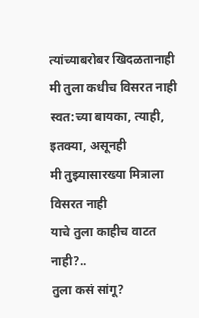त्यांच्याबरोबर खिदळतानाही
मी तुला कधीच विसरत नाही
स्वत:च्या बायका, त्याही, इतक्या, असूनही
मी तुझ्यासारख्या मित्राला विसरत नाही
याचे तुला काहीच वाटत नाही?..
तुला कसं सांगू?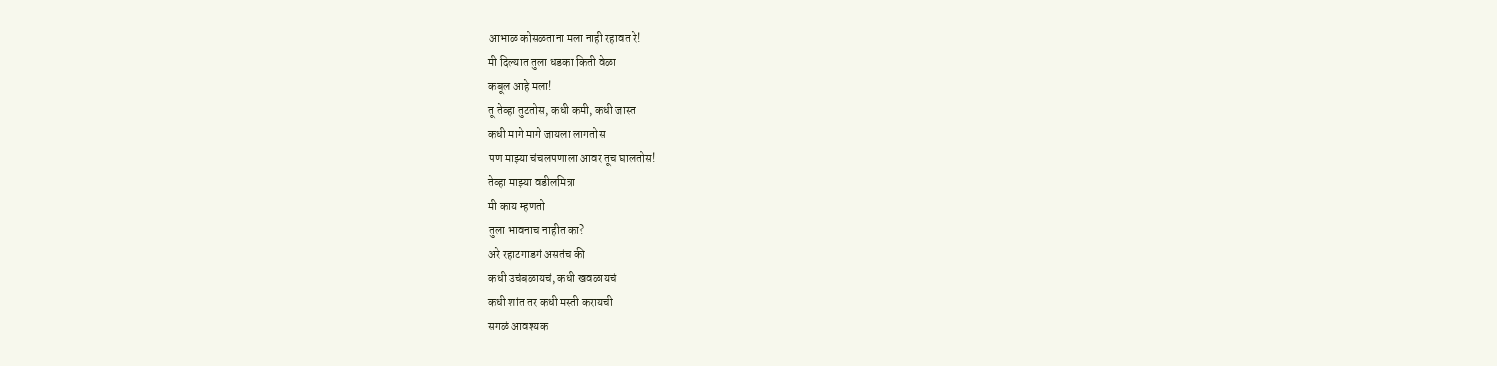आभाळ कोसळताना मला नाही रहावत रे!
मी दिल्यात तुला धडका किती वेळा
कबूल आहे मला!
तू तेव्हा तुटतोस, कधी कमी, कधी जास्त
कधी मागे मागे जायला लागतोस
पण माझ्या चंचलपणाला आवर तूच घालतोस!
तेव्हा माझ्या वडीलमित्रा
मी काय म्हणतो
तुला भावनाच नाहीत का?
अरे रहाटगाडगं असतंच की
कधी उचंबळायचं, कधी खवळायचं
कधी शांत तर कधी मस्ती करायची
सगळं आवश्यक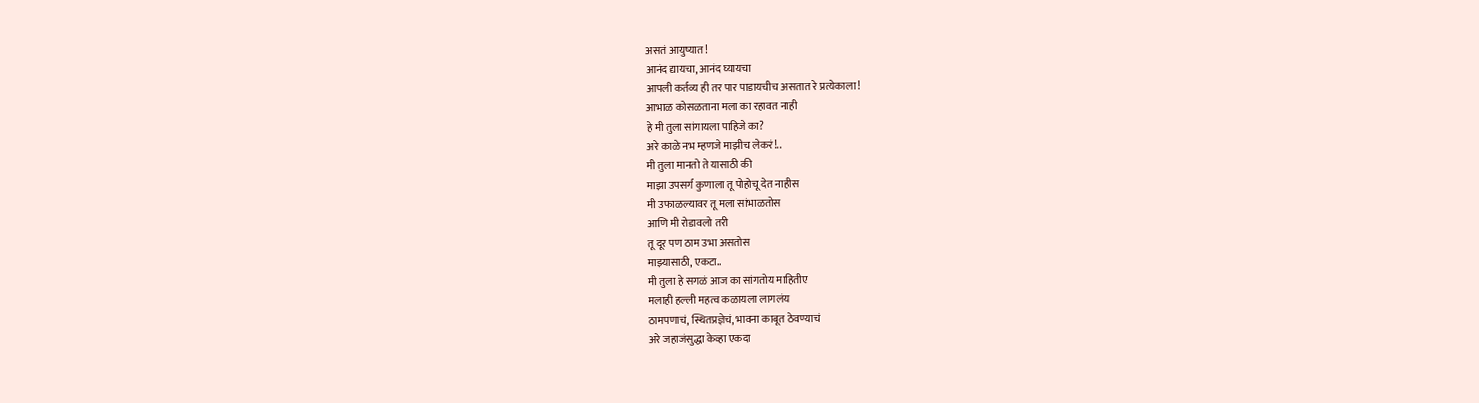असतं आयुष्यात!
आनंद द्यायचा, आनंद घ्यायचा
आपली कर्तव्य ही तर पार पाडायचीच असतात रे प्रत्येकाला!
आभाळ कोसळताना मला का रहावत नाही
हे मी तुला सांगायला पाहिजे का?
अरे काळे नभ म्हणजे माझीच लेकरं!..
मी तुला मानतो ते यासाठी की
माझा उपसर्ग कुणाला तू पोहोचू देत नाहीस
मी उफाळल्यावर तू मला सांभाळतोस
आणि मी रोडावलो तरी
तू दूर पण ठाम उभा असतोस
माझ्यासाठी, एकटा..
मी तुला हे सगळं आज का सांगतोय माहितीए
मलाही हल्ली महत्व कळायला लागलंय
ठामपणाचं, स्थितप्रज्ञेचं, भावना काबूत ठेवण्याचं
अरे जहाजंसुद्धा केव्हा एकदा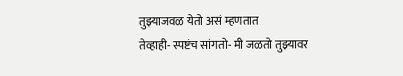तुझ्याजवळ येतो असं म्हणतात
तेव्हाही- स्पष्टंच सांगतो- मी जळतो तुझ्यावर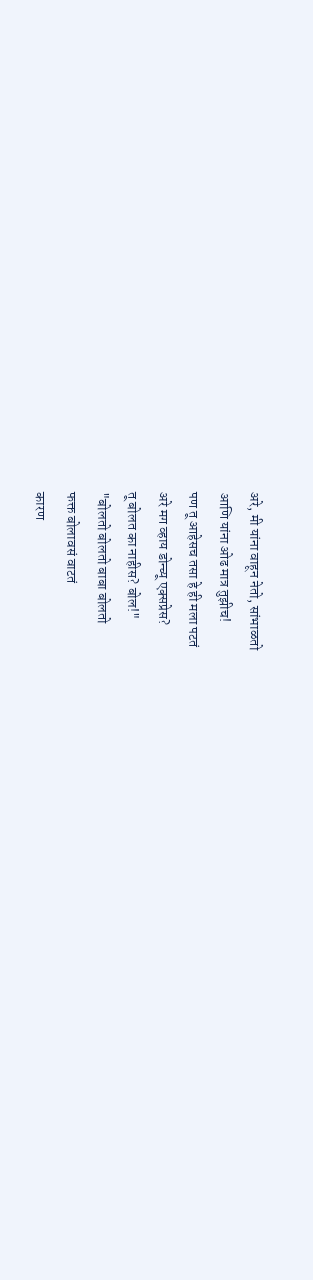अरे, मी यांना वाहून नेतो, सांभाळतो
आणि यांना ओढ मात्र तुझीच!
पण तू आहेसच तसा हे ही मला पटतं
अरे मग व्हाय डोन्च्यू एक्सप्रेस?
तू बोलत का नाहीस? बोल!"
"बोलतो बोलतो बाबा बोलतो
फक्त बोलावसं वाटतं
कारण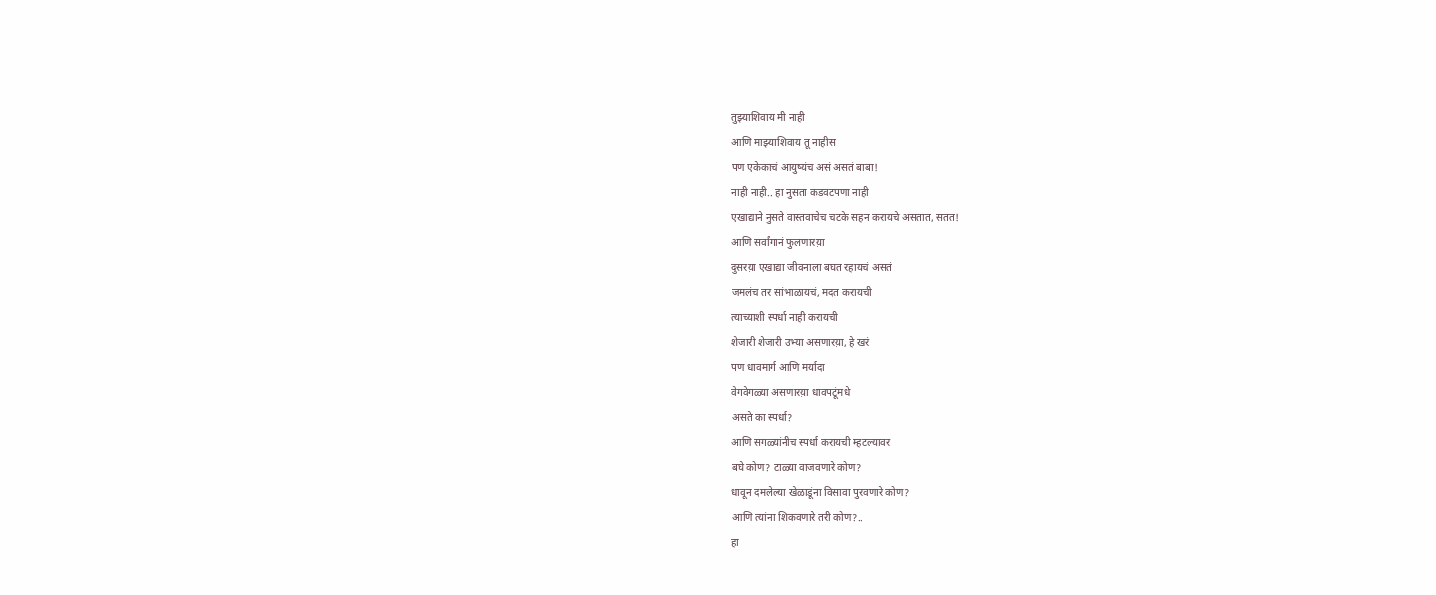तुझ्याशिवाय मी नाही
आणि माझ्याशिवाय तू नाहीस
पण एकेकाचं आयुष्यंच असं असतं बाबा!
नाही नाही.. हा नुसता कडवटपणा नाही
एखाद्याने नुसते वास्तवाचेच चटके सहन करायचे असतात, सतत!
आणि सर्वांगानं फुलणारय़ा
दुसरय़ा एखाद्या जीवनाला बघत रहायचं असतं
जमलंच तर सांभाळायचं, मदत करायची
त्याच्याशी स्पर्धा नाही करायची
शेजारी शेजारी उभ्या असणारय़ा, हे खरं
पण धावमार्ग आणि मर्यादा
वेगवेगळ्या असणारय़ा धावपटूंमधे
असते का स्पर्धा?
आणि सगळ्यांनीच स्पर्धा करायची म्हटल्यावर
बघे कोण? टाळ्या वाजवणारे कोण?
धावून दमलेल्या खेळाडूंना विसावा पुरवणारे कोण?
आणि त्यांना शिकवणारे तरी कोण?..
हा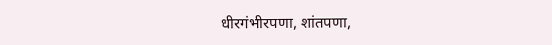धीरगंभीरपणा, शांतपणा,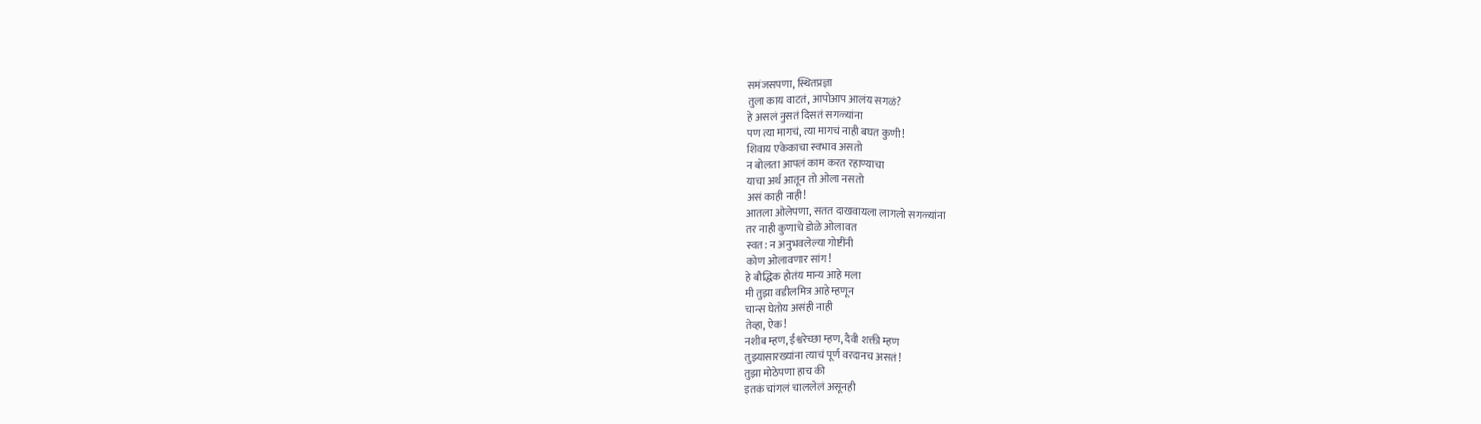समंजसपणा, स्थितप्रज्ञा
तुला काय वाटतं, आपोआप आलंय सगळं?
हे असलं नुसतं दिसतं सगळ्यांना
पण त्या मागचं, त्या मागचं नाही बघत कुणी!
शिवाय एकेकाचा स्वभाव असतो
न बोलता आपलं काम करत रहाण्याचा
याचा अर्थ आतून तो ओला नसतो
असं काही नाही!
आतला ओलेपणा, सतत दाखवायला लागलो सगळ्यांना
तर नाही कुणाचे डोळे ओलावत
स्वत: न अनुभवलेल्या गोष्टींनी
कोण ओलावणार सांग!
हे बौद्धिक होतंय मान्य आहे मला
मी तुझा वडीलमित्र आहे म्हणून
चान्स घेतोय असंही नाही
तेव्हा, ऐक!
नशीब म्हण, ईश्वरेच्छा म्हण, दैवी शक्ती म्हण
तुझ्यासारख्यांना त्याचं पूर्ण वरदानच असतं!
तुझा मोठेपणा हाच की
इतकं चांगलं चाललेलं असूनही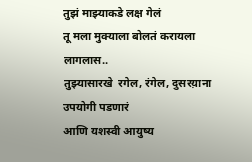तुझं माझ्याकडे लक्ष गेलं
तू मला मुक्याला बोलतं करायला लागलास..
तुझ्यासारखे  रगेल, रंगेल, दुसरय़ाना उपयोगी पडणारं
आणि यशस्वी आयुष्य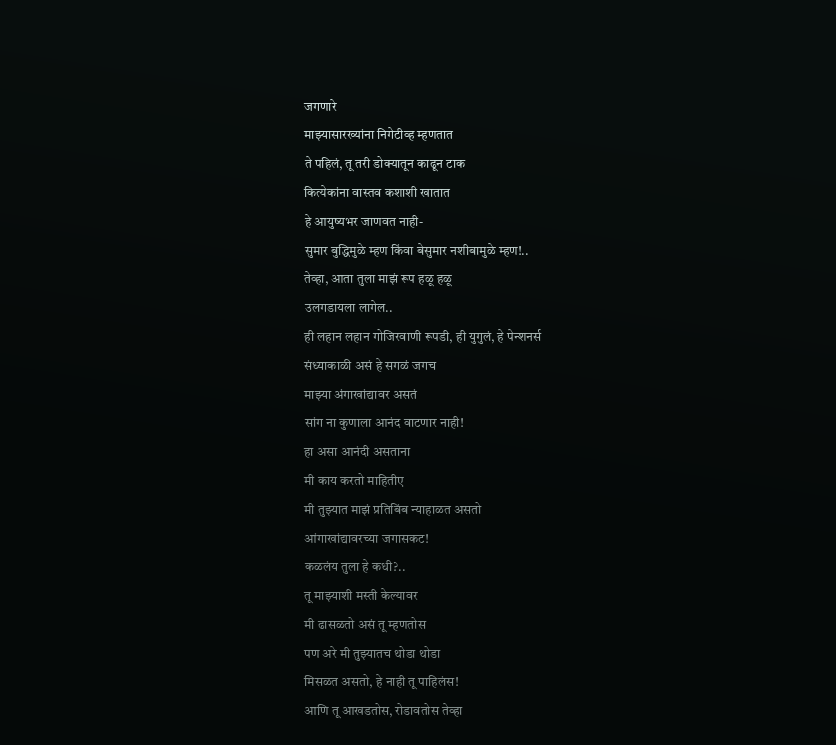जगणारे
माझ्यासारख्यांना निगेटीव्ह म्हणतात
ते पहिलं, तू तरी डोक्यातून काढून टाक
कित्येकांना वास्तव कशाशी खातात
हे आयुष्यभर जाणवत नाही-
सुमार बुद्धिमुळे म्हण किंवा बेसुमार नशीबामुळे म्हण!..
तेव्हा, आता तुला माझं रूप हळू हळू
उलगडायला लागेल..
ही लहान लहान गोजिरवाणी रूपडी, ही युगुलं, हे पेन्शनर्स
संध्याकाळी असं हे सगळं जगच
माझ्या अंगाखांद्यावर असतं
सांग ना कुणाला आनंद वाटणार नाही!
हा असा आनंदी असताना
मी काय करतो माहितीए
मी तुझ्यात माझं प्रतिबिंब न्याहाळत असतो
आंगाखांद्यावरच्या जगासकट!
कळलंय तुला हे कधी?..
तू माझ्याशी मस्ती केल्यावर
मी ढासळतो असं तू म्हणतोस
पण अरे मी तुझ्यातच थोडा थोडा
मिसळत असतो, हे नाही तू पाहिलंस!
आणि तू आखडतोस, रोडावतोस तेव्हा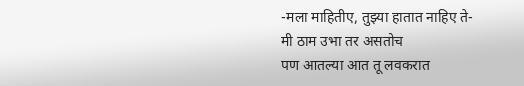-मला माहितीए, तुझ्या हातात नाहिए ते-
मी ठाम उभा तर असतोच
पण आतल्या आत तू लवकरात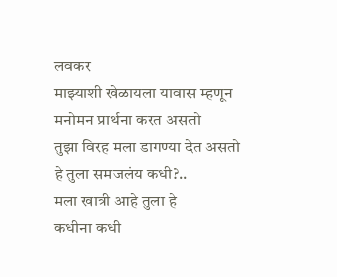लवकर
माझ्याशी खेळायला यावास म्हणून
मनोमन प्रार्थना करत असतो
तुझा विरह मला डागण्या देत असतो
हे तुला समजलंय कधी?..
मला खात्री आहे तुला हे
कधीना कधी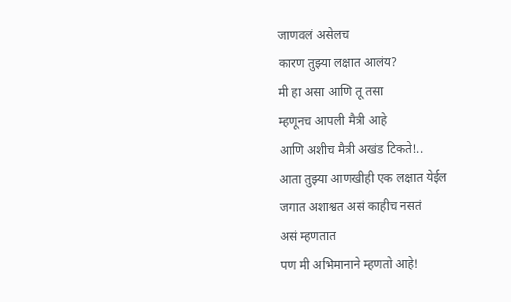जाणवलं असेलच
कारण तुझ्या लक्षात आलंय?
मी हा असा आणि तू तसा
म्हणूनच आपली मैत्री आहे
आणि अशीच मैत्री अखंड टिकते!..
आता तुझ्या आणखीही एक लक्षात येईल
जगात अशाश्वत असं काहीच नसतं
असं म्हणतात
पण मी अभिमानाने म्हणतो आहे!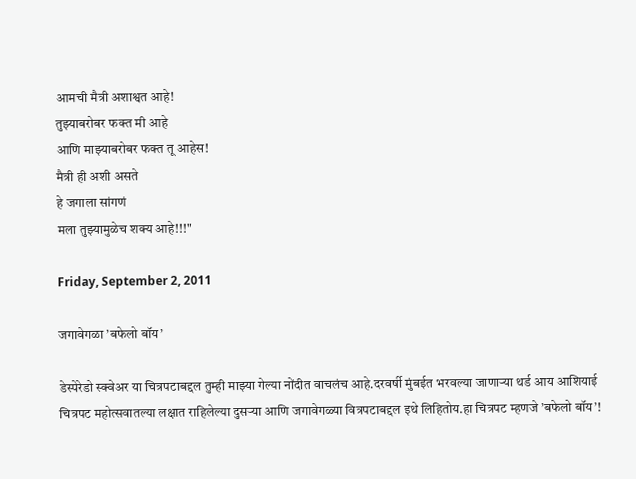आमची मैत्री अशाश्वत आहे!
तुझ्याबरोबर फक्त मी आहे
आणि माझ्याबरोबर फक्त तू आहेस!
मैत्री ही अशी असते
हे जगाला सांगणं
मला तुझ्यामुळेच शक्य आहे!!!"

Friday, September 2, 2011

जगावेगळा ’बफेलो बॉय’

डेस्पेरेडो स्क्वेअर या चित्रपटाबद्दल तुम्ही माझ्या गेल्या नोंदीत वाचलंच आहे.दरवर्षी मुंबईत भरवल्या जाणार्‍या थर्ड आय आशियाई चित्रपट महोत्सवातल्या लक्षात राहिलेल्या दुसर्‍या आणि जगावेगळ्या वित्रपटाबद्दल इथे लिहितोय.हा चित्रपट म्हणजे ’बफेलो बॉय’!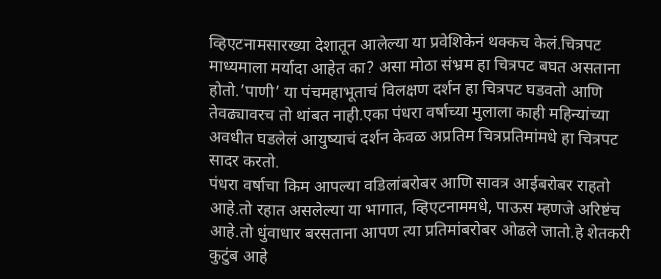व्हिएटनामसारख्या देशातून आलेल्या या प्रवेशिकेनं थक्कच केलं.चित्रपट माध्यमाला मर्यादा आहेत का? असा मोठा संभ्रम हा चित्रपट बघत असताना होतो.’पाणी’ या पंचमहाभूताचं विलक्षण दर्शन हा चित्रपट घडवतो आणि तेवढ्यावरच तो थांबत नाही.एका पंधरा वर्षाच्या मुलाला काही महिन्यांच्या अवधीत घडलेलं आयुष्याचं दर्शन केवळ अप्रतिम चित्रप्रतिमांमधे हा चित्रपट सादर करतो.
पंधरा वर्षाचा किम आपल्या वडिलांबरोबर आणि सावत्र आईबरोबर राहतो आहे.तो रहात असलेल्या या भागात, व्हिएटनाममधे, पाऊस म्हणजे अरिष्टंच आहे.तो धुंवाधार बरसताना आपण त्या प्रतिमांबरोबर ओढले जातो.हे शेतकरी कुटुंब आहे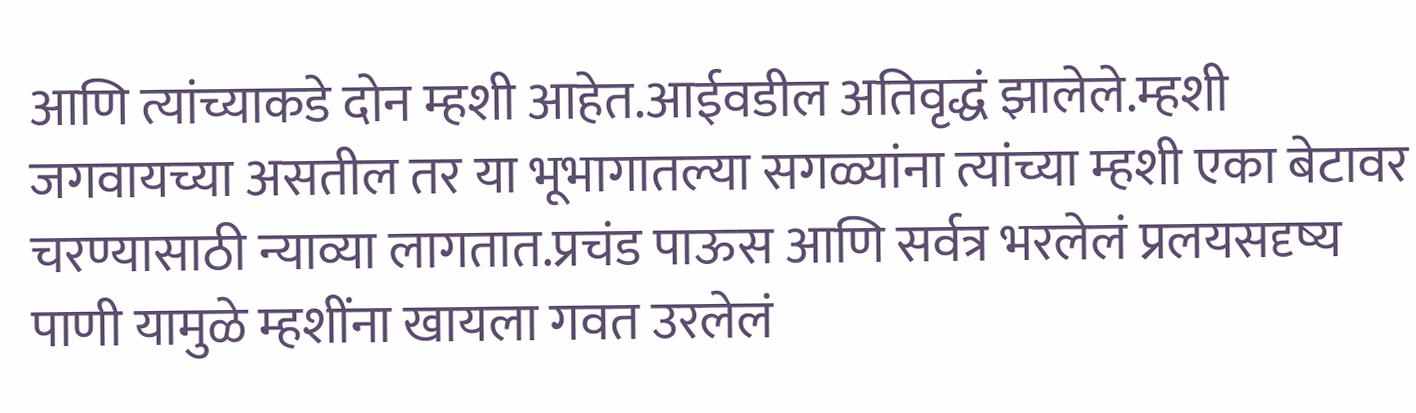आणि त्यांच्याकडे दोन म्हशी आहेत.आईवडील अतिवृद्धं झालेले.म्हशी जगवायच्या असतील तर या भूभागातल्या सगळ्यांना त्यांच्या म्हशी एका बेटावर चरण्यासाठी न्याव्या लागतात.प्रचंड पाऊस आणि सर्वत्र भरलेलं प्रलयसदृष्य पाणी यामुळे म्हशींना खायला गवत उरलेलं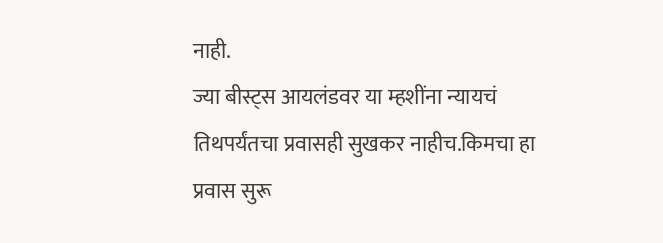नाही.
ज्या बीस्ट्स आयलंडवर या म्हशींना न्यायचं तिथपर्यंतचा प्रवासही सुखकर नाहीच.किमचा हा प्रवास सुरू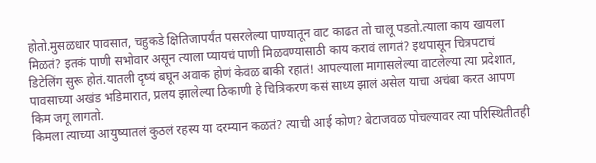होतो.मुसळधार पावसात, चहुकडे क्षितिजापर्यंत पसरलेल्या पाण्यातून वाट काढत तो चालू पडतो.त्याला काय खायला मिळतं? इतकं पाणी सभोवार असून त्याला प्यायचं पाणी मिळवण्यासाठी काय करावं लागतं? इथपासून चित्रपटाचं डिटेलिंग सुरू होतं.यातली दृष्यं बघून अवाक होणं केवळ बाकी रहातं! आपल्याला मागासलेल्या वाटलेल्या त्या प्रदेशात, पावसाच्या अखंड भडिमारात, प्रलय झालेल्या ठिकाणी हे चित्रिकरण कसं साध्य झालं असेल याचा अचंबा करत आपण किम जगू लागतो.
किमला त्याच्या आयुष्यातलं कुठलं रहस्य या दरम्यान कळतं? त्याची आई कोण? बेटाजवळ पोचल्यावर त्या परिस्थितीतही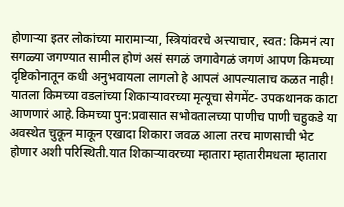होणार्‍या इतर लोकांच्या मारामार्‍या, स्त्रियांवरचे अत्त्याचार, स्वत: किमनं त्या सगळ्या जगण्यात सामील होणं असं सगळं जगावेगळं जगणं आपण किमच्या दृष्टिकोनातून कधी अनुभवायला लागलो हे आपलं आपल्यालाच कळत नाही!
यातला किमच्या वडलांच्या शिकार्‍यावरच्या मृत्यूचा सेगमेंट- उपकथानक काटा आणणारं आहे.किमच्या पुन:प्रवासात सभोवतालच्या पाणीच पाणी चहुकडे या अवस्थेत चुकून माकून एखादा शिकारा जवळ आला तरच माणसाची भेट होणार अशी परिस्थिती.यात शिकार्‍यावरच्या म्हातारा म्हातारीमधला म्हातारा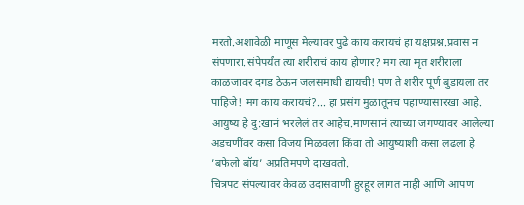मरतो.अशावेळी माणूस मेल्यावर पुढे काय करायचं हा यक्षप्रश्न.प्रवास न संपणारा.संपेपर्यंत त्या शरीराचं काय होणार? मग त्या मृत शरीराला काळजावर दगड ठेऊन जलसमाधी द्यायची! पण ते शरीर पूर्ण बुडायला तर पाहिजे! मग काय करायचं?... हा प्रसंग मुळातूनच पहाण्यासारखा आहे.
आयुष्य हे दु:खानं भरलेलं तर आहेच.माणसानं त्याच्या जगण्यावर आलेल्या अडचणींवर कसा विजय मिळवला किंवा तो आयुष्याशी कसा लढला हे ’बफेलो बॉय’ अप्रतिमपणे दाखवतो.
चित्रपट संपल्यावर केवळ उदासवाणी हुरहूर लागत नाही आणि आपण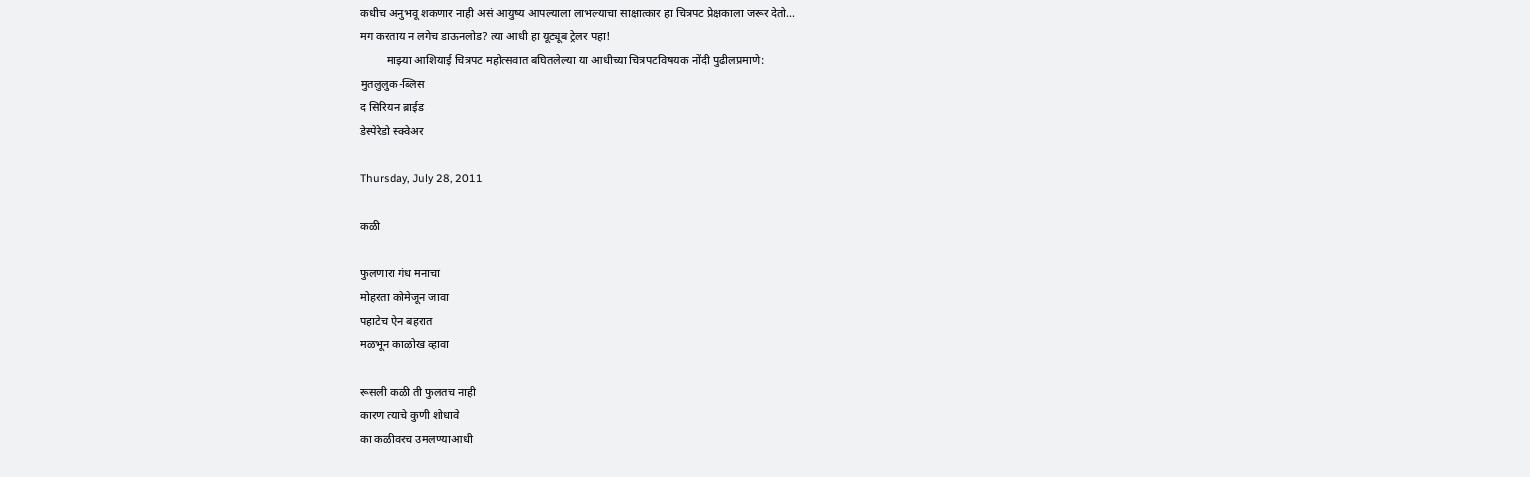कधीच अनुभवू शकणार नाही असं आयुष्य आपल्याला लाभल्याचा साक्षात्कार हा चित्रपट प्रेक्षकाला जरूर देतो...
मग करताय न लगेच डाऊनलोड? त्या आधी हा यूट्यूब ट्रेलर पहा!
         माझ्या आशियाई चित्रपट महोत्सवात बघितलेल्या या आधीच्या चित्रपटविषयक नोंदी पुढीलप्रमाणे:
मुतलुलुक-ब्लिस
द सिरियन ब्राईड
डेस्पेरेडो स्क्वेअर

Thursday, July 28, 2011

कळी

फुलणारा गंध मनाचा
मोहरता कोमेजून जावा
पहाटेच ऐन बहरात
मळभून काळोख व्हावा

रूसली कळी ती फुलतच नाही
कारण त्याचे कुणी शोधावे
का कळीवरच उमलण्याआधी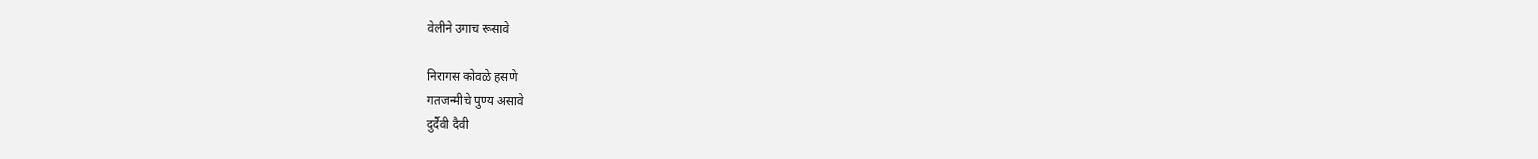वेलीने उगाच रूसावे

निरागस कोवळे हसणे
गतजन्मीचे पुण्य असावे
दुर्दैवी दैवी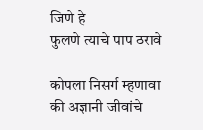जिणे हे
फुलणे त्याचे पाप ठरावे

कोपला निसर्ग म्हणावा
की अज्ञानी जीवांचे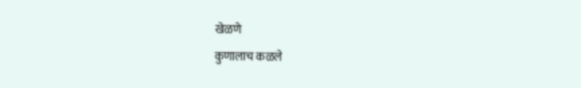खेळणे
कुणालाच कळले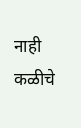नाही
कळीचे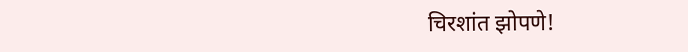चिरशांत झोपणे!